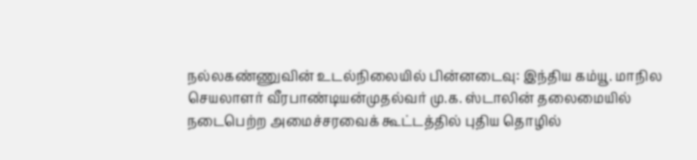நல்லகண்ணுவின் உடல்நிலையில் பின்னடைவு: இந்திய கம்யூ. மாநில செயலாளர் வீரபாண்டியன்முதல்வர் மு.க. ஸ்டாலின் தலைமையில் நடைபெற்ற அமைச்சரவைக் கூட்டத்தில் புதிய தொழில்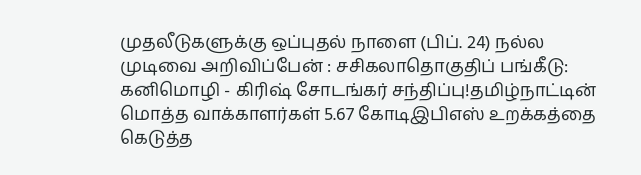முதலீடுகளுக்கு ஒப்புதல் நாளை (பிப். 24) நல்ல முடிவை அறிவிப்பேன் : சசிகலாதொகுதிப் பங்கீடு: கனிமொழி - கிரிஷ் சோடங்கர் சந்திப்பு!தமிழ்நாட்டின் மொத்த வாக்காளர்கள் 5.67 கோடிஇபிஎஸ் உறக்கத்தை கெடுத்த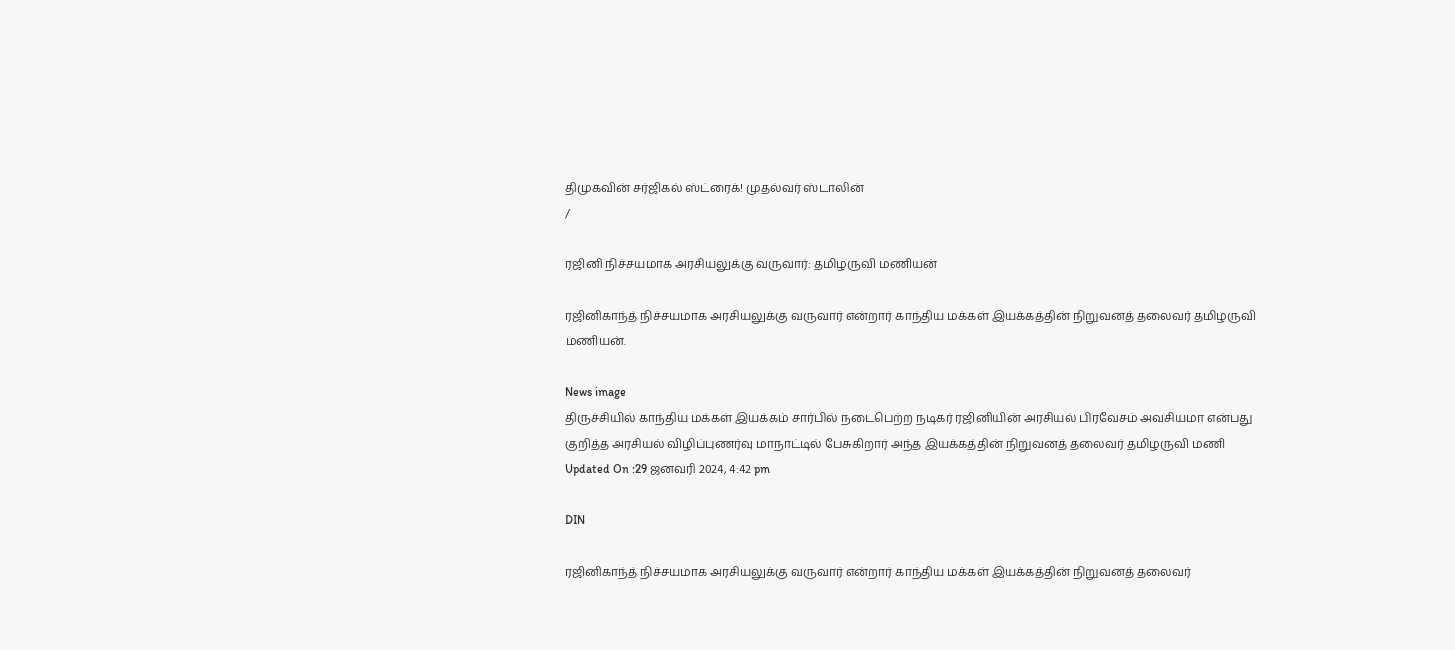திமுகவின் சர்ஜிகல் ஸ்ட்ரைக்! முதல்வர் ஸ்டாலின்
/

ரஜினி நிச்சயமாக அரசியலுக்கு வருவார்: தமிழருவி மணியன்

ரஜினிகாந்த் நிச்சயமாக அரசியலுக்கு வருவார் என்றார் காந்திய மக்கள் இயக்கத்தின் நிறுவனத் தலைவர் தமிழருவி மணியன்.

News image
திருச்சியில் காந்திய மக்கள் இயக்கம் சார்பில் நடைபெற்ற நடிகர் ரஜினியின் அரசியல் பிரவேசம் அவசியமா என்பது குறித்த அரசியல் விழிப்புணர்வு மாநாட்டில் பேசுகிறார் அந்த இயக்கத்தின் நிறுவனத் தலைவர் தமிழருவி மணி
Updated On :29 ஜனவரி 2024, 4:42 pm

DIN

ரஜினிகாந்த் நிச்சயமாக அரசியலுக்கு வருவார் என்றார் காந்திய மக்கள் இயக்கத்தின் நிறுவனத் தலைவர்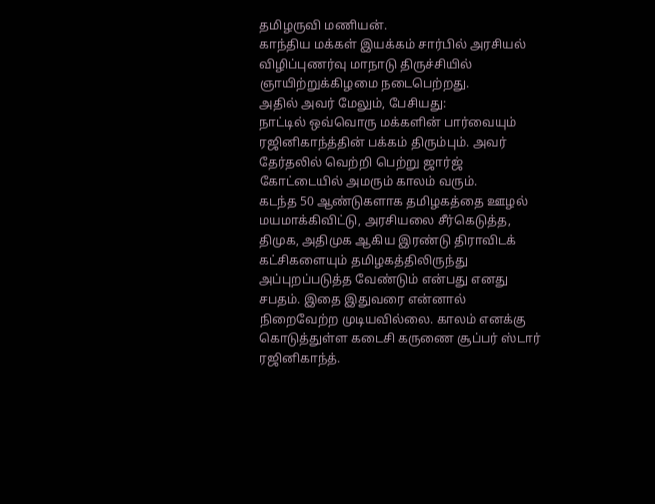தமிழருவி மணியன்.
காந்திய மக்கள் இயக்கம் சார்பில் அரசியல் விழிப்புணர்வு மாநாடு திருச்சியில் ஞாயிற்றுக்கிழமை நடைபெற்றது.
அதில் அவர் மேலும், பேசியது:
நாட்டில் ஒவ்வொரு மக்களின் பார்வையும் ரஜினிகாந்த்தின் பக்கம் திரும்பும். அவர் தேர்தலில் வெற்றி பெற்று ஜார்ஜ் கோட்டையில் அமரும் காலம் வரும்.
கடந்த 50 ஆண்டுகளாக தமிழகத்தை ஊழல் மயமாக்கிவிட்டு, அரசியலை சீர்கெடுத்த, திமுக, அதிமுக ஆகிய இரண்டு திராவிடக் கட்சிகளையும் தமிழகத்திலிருந்து அப்புறப்படுத்த வேண்டும் என்பது எனது சபதம். இதை இதுவரை என்னால் நிறைவேற்ற முடியவில்லை. காலம் எனக்கு கொடுத்துள்ள கடைசி கருணை சூப்பர் ஸ்டார் ரஜினிகாந்த்.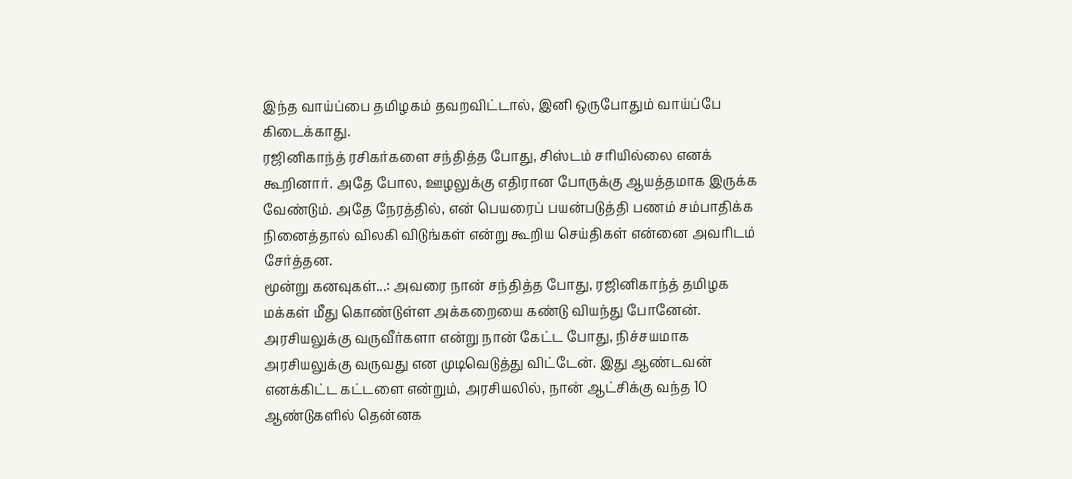இந்த வாய்ப்பை தமிழகம் தவறவிட்டால், இனி ஒருபோதும் வாய்ப்பே கிடைக்காது.
ரஜினிகாந்த் ரசிகர்களை சந்தித்த போது, சிஸ்டம் சரியில்லை எனக் கூறினார். அதே போல, ஊழலுக்கு எதிரான போருக்கு ஆயத்தமாக இருக்க வேண்டும். அதே நேரத்தில், என் பெயரைப் பயன்படுத்தி பணம் சம்பாதிக்க நினைத்தால் விலகி விடுங்கள் என்று கூறிய செய்திகள் என்னை அவரிடம் சேர்த்தன.
மூன்று கனவுகள்...: அவரை நான் சந்தித்த போது, ரஜினிகாந்த் தமிழக மக்கள் மீது கொண்டுள்ள அக்கறையை கண்டு வியந்து போனேன். அரசியலுக்கு வருவீர்களா என்று நான் கேட்ட போது, நிச்சயமாக அரசியலுக்கு வருவது என முடிவெடுத்து விட்டேன். இது ஆண்டவன் எனக்கிட்ட கட்டளை என்றும், அரசியலில், நான் ஆட்சிக்கு வந்த 10 ஆண்டுகளில் தென்னக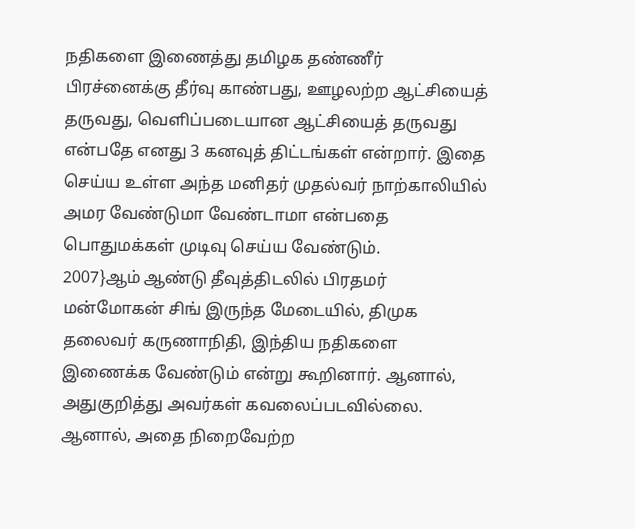நதிகளை இணைத்து தமிழக தண்ணீர் பிரச்னைக்கு தீர்வு காண்பது, ஊழலற்ற ஆட்சியைத் தருவது, வெளிப்படையான ஆட்சியைத் தருவது என்பதே எனது 3 கனவுத் திட்டங்கள் என்றார். இதை செய்ய உள்ள அந்த மனிதர் முதல்வர் நாற்காலியில் அமர வேண்டுமா வேண்டாமா என்பதை பொதுமக்கள் முடிவு செய்ய வேண்டும்.
2007}ஆம் ஆண்டு தீவுத்திடலில் பிரதமர் மன்மோகன் சிங் இருந்த மேடையில், திமுக தலைவர் கருணாநிதி, இந்திய நதிகளை இணைக்க வேண்டும் என்று கூறினார். ஆனால், அதுகுறித்து அவர்கள் கவலைப்படவில்லை. ஆனால், அதை நிறைவேற்ற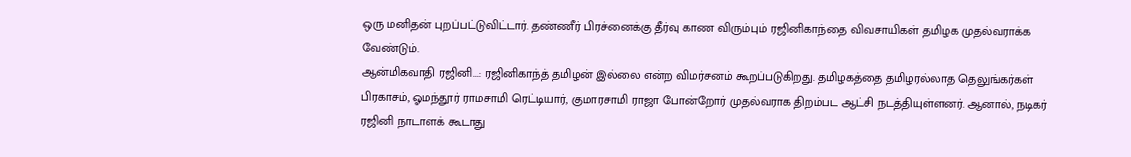ஒரு மனிதன் புறப்பட்டுவிட்டார். தண்ணீர் பிரச்னைக்கு தீர்வு காண விரும்பும் ரஜினிகாந்தை விவசாயிகள் தமிழக முதல்வராக்க வேண்டும்.
ஆன்மிகவாதி ரஜினி...: ரஜினிகாந்த் தமிழன் இல்லை என்ற விமர்சனம் கூறப்படுகிறது. தமிழகத்தை தமிழரல்லாத தெலுங்கர்கள் பிரகாசம், ஓமந்தூர் ராமசாமி ரெட்டியார், குமாரசாமி ராஜா போன்றோர் முதல்வராக திறம்பட ஆட்சி நடத்தியுள்ளனர். ஆனால், நடிகர் ரஜினி நாடாளக் கூடாது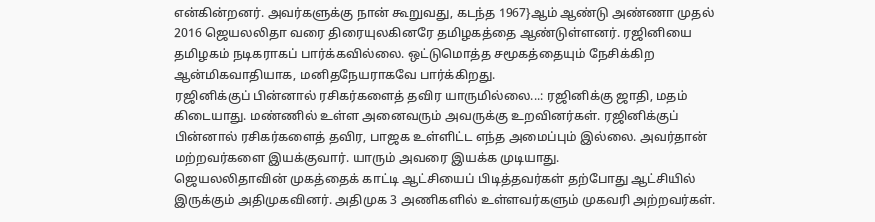என்கின்றனர். அவர்களுக்கு நான் கூறுவது, கடந்த 1967}ஆம் ஆண்டு அண்ணா முதல் 2016 ஜெயலலிதா வரை திரையுலகினரே தமிழகத்தை ஆண்டுள்ளனர். ரஜினியை தமிழகம் நடிகராகப் பார்க்கவில்லை. ஒட்டுமொத்த சமூகத்தையும் நேசிக்கிற ஆன்மிகவாதியாக, மனிதநேயராகவே பார்க்கிறது.
ரஜினிக்குப் பின்னால் ரசிகர்களைத் தவிர யாருமில்லை...: ரஜினிக்கு ஜாதி, மதம் கிடையாது. மண்ணில் உள்ள அனைவரும் அவருக்கு உறவினர்கள். ரஜினிக்குப் பின்னால் ரசிகர்களைத் தவிர, பாஜக உள்ளிட்ட எந்த அமைப்பும் இல்லை. அவர்தான் மற்றவர்களை இயக்குவார். யாரும் அவரை இயக்க முடியாது.
ஜெயலலிதாவின் முகத்தைக் காட்டி ஆட்சியைப் பிடித்தவர்கள் தற்போது ஆட்சியில் இருக்கும் அதிமுகவினர். அதிமுக 3 அணிகளில் உள்ளவர்களும் முகவரி அற்றவர்கள்.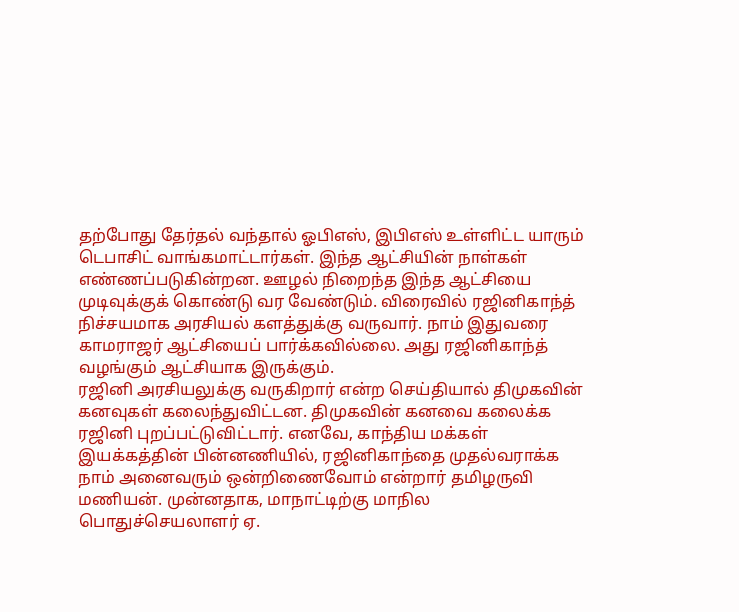தற்போது தேர்தல் வந்தால் ஓபிஎஸ், இபிஎஸ் உள்ளிட்ட யாரும் டெபாசிட் வாங்கமாட்டார்கள். இந்த ஆட்சியின் நாள்கள் எண்ணப்படுகின்றன. ஊழல் நிறைந்த இந்த ஆட்சியை முடிவுக்குக் கொண்டு வர வேண்டும். விரைவில் ரஜினிகாந்த் நிச்சயமாக அரசியல் களத்துக்கு வருவார். நாம் இதுவரை காமராஜர் ஆட்சியைப் பார்க்கவில்லை. அது ரஜினிகாந்த் வழங்கும் ஆட்சியாக இருக்கும்.
ரஜினி அரசியலுக்கு வருகிறார் என்ற செய்தியால் திமுகவின் கனவுகள் கலைந்துவிட்டன. திமுகவின் கனவை கலைக்க ரஜினி புறப்பட்டுவிட்டார். எனவே, காந்திய மக்கள் இயக்கத்தின் பின்னணியில், ரஜினிகாந்தை முதல்வராக்க நாம் அனைவரும் ஒன்றிணைவோம் என்றார் தமிழருவி மணியன். முன்னதாக, மாநாட்டிற்கு மாநில பொதுச்செயலாளர் ஏ.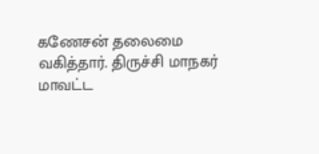கணேசன் தலைமை வகித்தார். திருச்சி மாநகர் மாவட்ட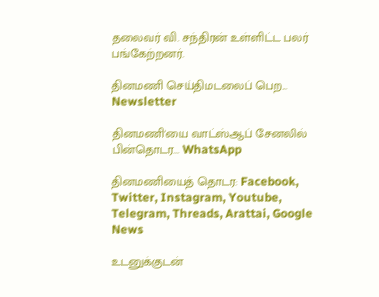தலைவர் வி. சந்திரன் உள்ளிட்ட பலர் பங்கேற்றனர்.

தினமணி செய்திமடலைப் பெற... Newsletter

தினமணி'யை வாட்ஸ்ஆப் சேனலில் பின்தொடர... WhatsApp

தினமணியைத் தொடர: Facebook, Twitter, Instagram, Youtube, Telegram, Threads, Arattai, Google News

உடனுக்குடன்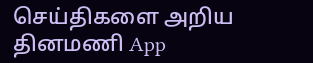செய்திகளை அறிய தினமணி App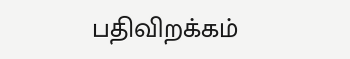பதிவிறக்கம்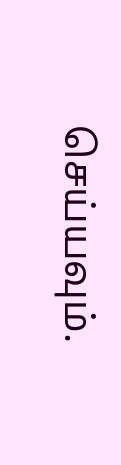செய்யவும்.